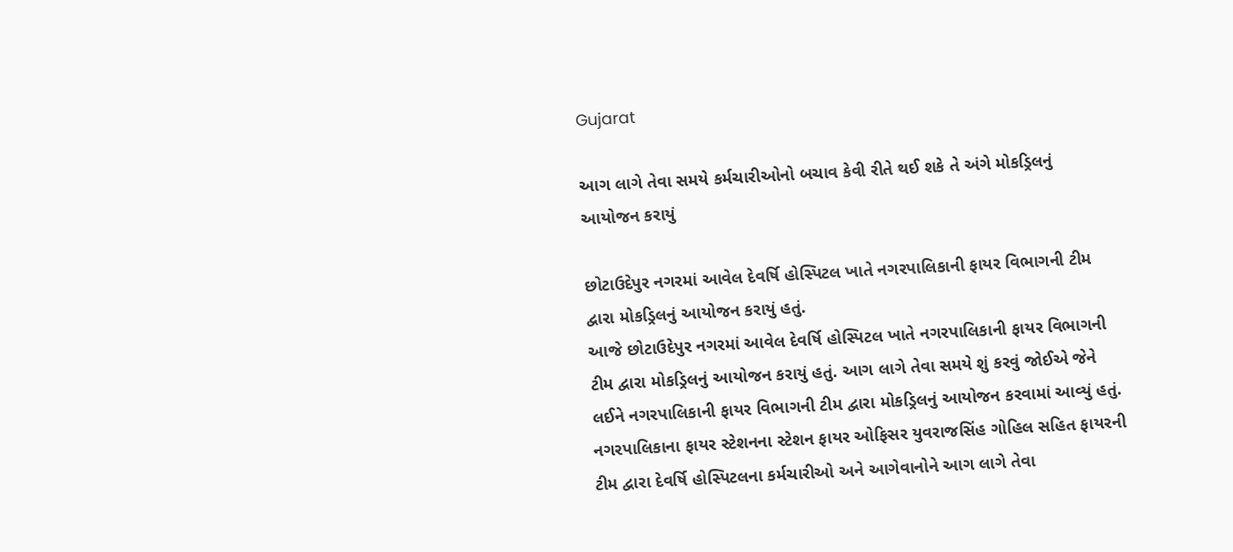Gujarat

આગ લાગે તેવા સમયે કર્મચારીઓનો બચાવ કેવી રીતે થઈ શકે તે અંગે મોકડ્રિલનું આયોજન કરાયું

છોટાઉદેપુર નગરમાં આવેલ દેવર્ષિ હોસ્પિટલ ખાતે નગરપાલિકાની ફાયર વિભાગની ટીમ દ્વારા મોકડ્રિલનું આયોજન કરાયું હતું.
આજે છોટાઉદેપુર નગરમાં આવેલ દેવર્ષિ હોસ્પિટલ ખાતે નગરપાલિકાની ફાયર વિભાગની ટીમ દ્વારા મોકડ્રિલનું આયોજન કરાયું હતું. આગ લાગે તેવા સમયે શું કરવું જોઈએ જેને લઈને નગરપાલિકાની ફાયર વિભાગની ટીમ દ્વારા મોકડ્રિલનું આયોજન કરવામાં આવ્યું હતું. નગરપાલિકાના ફાયર સ્ટેશનના સ્ટેશન ફાયર ઓફિસર યુવરાજસિંહ ગોહિલ સહિત ફાયરની ટીમ દ્વારા દેવર્ષિ હોસ્પિટલના કર્મચારીઓ અને આગેવાનોને આગ લાગે તેવા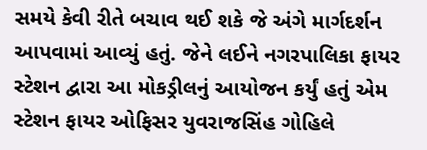સમયે કેવી રીતે બચાવ થઈ શકે જે અંગે માર્ગદર્શન આપવામાં આવ્યું હતું. જેને લઈને નગરપાલિકા ફાયર સ્ટેશન દ્વારા આ મોકડ્રીલનું આયોજન કર્યું હતું એમ સ્ટેશન ફાયર ઓફિસર યુવરાજસિંહ ગોહિલે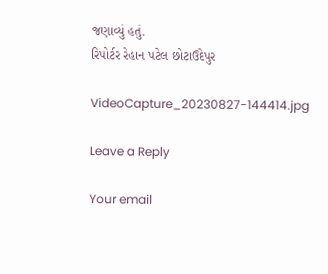જણાવ્યું હતું.
રિપોર્ટર રેહાન પટેલ છોટાઉદેપુર

VideoCapture_20230827-144414.jpg

Leave a Reply

Your email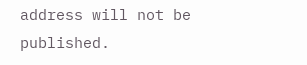address will not be published.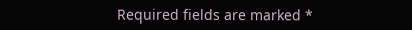Required fields are marked *